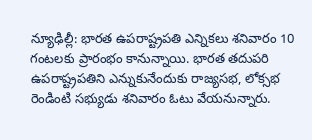న్యూఢిల్లీ: భారత ఉపరాష్ట్రపతి ఎన్నికలు శనివారం 10 గంటలకు ప్రారంభం కానున్నాయి. భారత తదుపరి ఉపరాష్ట్రపతిని ఎన్నుకునేందుకు రాజ్యసభ, లోక్సభ రెండింటి సభ్యుడు శనివారం ఓటు వేయనున్నారు.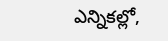ఎన్నికల్లో,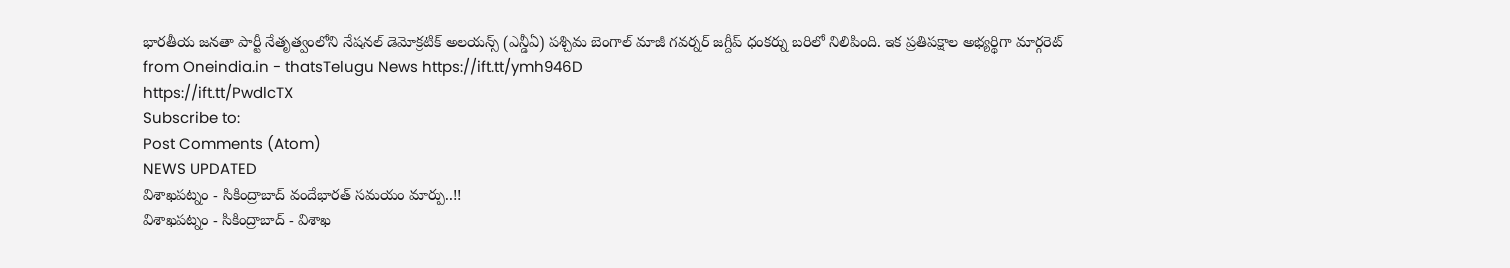భారతీయ జనతా పార్టీ నేతృత్వంలోని నేషనల్ డెమోక్రటిక్ అలయన్స్ (ఎన్డీఏ) పశ్చిమ బెంగాల్ మాజీ గవర్నర్ జగ్దీప్ ధంకర్ను బరిలో నిలిపింది. ఇక ప్రతిపక్షాల అభ్యర్థిగా మార్గరెట్
from Oneindia.in - thatsTelugu News https://ift.tt/ymh946D
https://ift.tt/PwdlcTX
Subscribe to:
Post Comments (Atom)
NEWS UPDATED
విశాఖపట్నం - సికింద్రాబాద్ వందేభారత్ సమయం మార్పు..!!
విశాఖపట్నం - సికింద్రాబాద్ - విశాఖ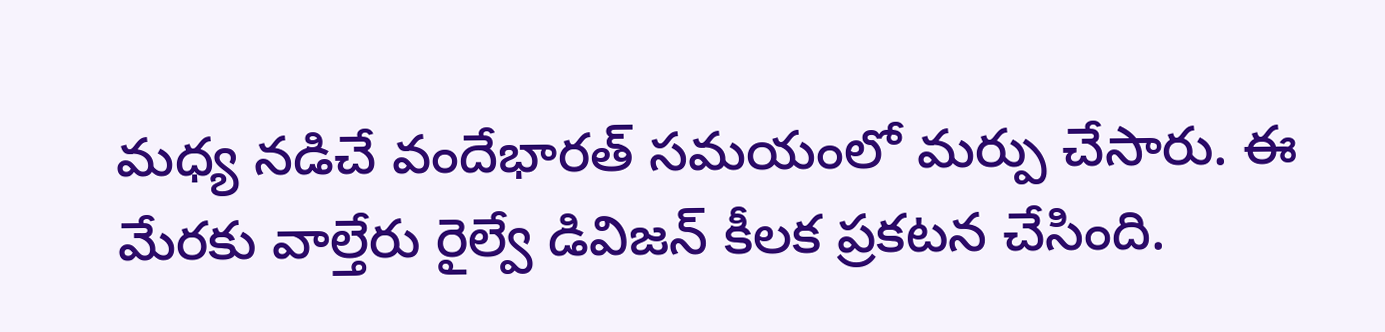మధ్య నడిచే వందేభారత్ సమయంలో మర్పు చేసారు. ఈ మేరకు వాల్తేరు రైల్వే డివిజన్ కీలక ప్రకటన చేసింది.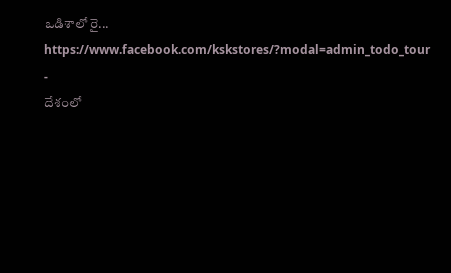ఒడిశాలో రై...
https://www.facebook.com/kskstores/?modal=admin_todo_tour
-
దేశంలో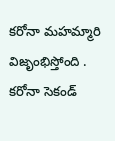కరోనా మహమ్మారి విజృంభిస్తోంది . కరోనా సెకండ్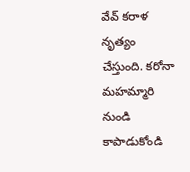వేవ్ కరాళ నృత్యం చేస్తుంది. కరోనా మహమ్మారి నుండి కాపాడుకోండి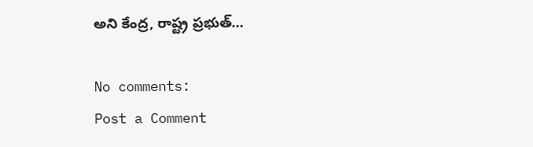అని కేంద్ర, రాష్ట్ర ప్రభుత్...

No comments:
Post a Comment